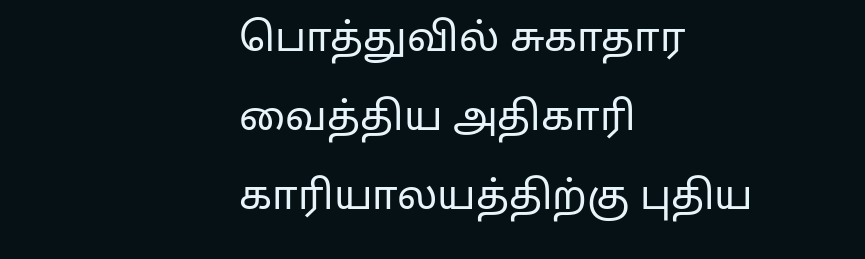பொத்துவில் சுகாதார வைத்திய அதிகாரி காரியாலயத்திற்கு புதிய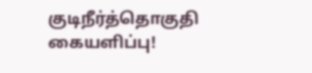குடிநீர்த்தொகுதி கையளிப்பு!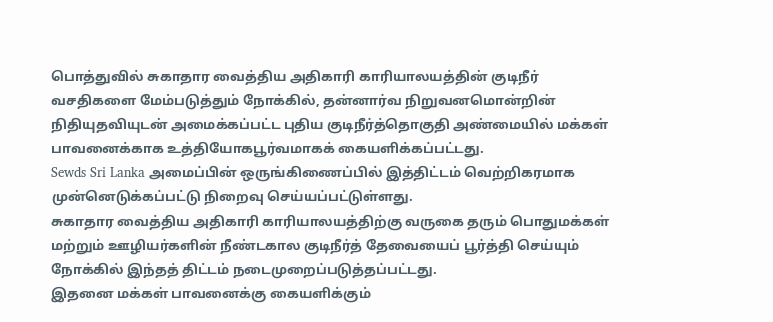பொத்துவில் சுகாதார வைத்திய அதிகாரி காரியாலயத்தின் குடிநீர் வசதிகளை மேம்படுத்தும் நோக்கில், தன்னார்வ நிறுவனமொன்றின் நிதியுதவியுடன் அமைக்கப்பட்ட புதிய குடிநீர்த்தொகுதி அண்மையில் மக்கள் பாவனைக்காக உத்தியோகபூர்வமாகக் கையளிக்கப்பட்டது.
Sewds Sri Lanka அமைப்பின் ஒருங்கிணைப்பில் இத்திட்டம் வெற்றிகரமாக முன்னெடுக்கப்பட்டு நிறைவு செய்யப்பட்டுள்ளது.
சுகாதார வைத்திய அதிகாரி காரியாலயத்திற்கு வருகை தரும் பொதுமக்கள் மற்றும் ஊழியர்களின் நீண்டகால குடிநீர்த் தேவையைப் பூர்த்தி செய்யும் நோக்கில் இந்தத் திட்டம் நடைமுறைப்படுத்தப்பட்டது.
இதனை மக்கள் பாவனைக்கு கையளிக்கும்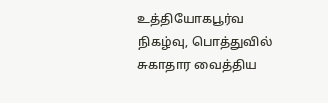உத்தியோகபூர்வ நிகழ்வு, பொத்துவில் சுகாதார வைத்திய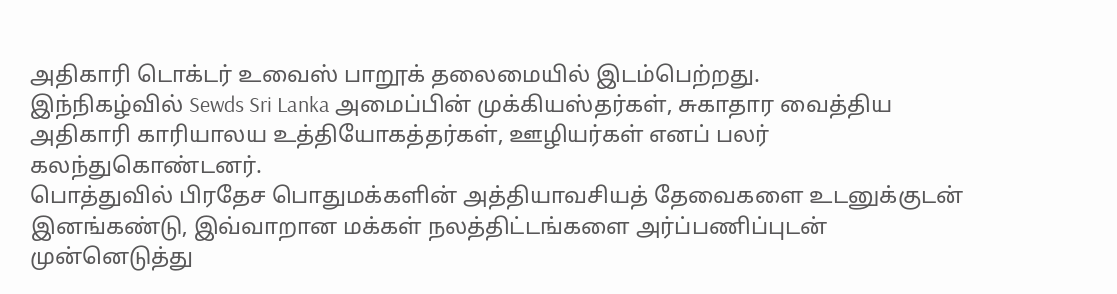அதிகாரி டொக்டர் உவைஸ் பாறூக் தலைமையில் இடம்பெற்றது.
இந்நிகழ்வில் Sewds Sri Lanka அமைப்பின் முக்கியஸ்தர்கள், சுகாதார வைத்திய அதிகாரி காரியாலய உத்தியோகத்தர்கள், ஊழியர்கள் எனப் பலர் கலந்துகொண்டனர்.
பொத்துவில் பிரதேச பொதுமக்களின் அத்தியாவசியத் தேவைகளை உடனுக்குடன் இனங்கண்டு, இவ்வாறான மக்கள் நலத்திட்டங்களை அர்ப்பணிப்புடன் முன்னெடுத்து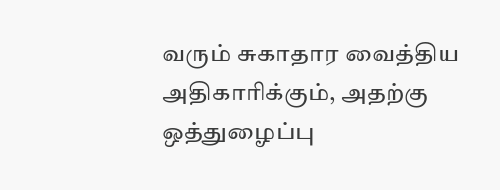வரும் சுகாதார வைத்திய அதிகாரிக்கும், அதற்கு ஒத்துழைப்பு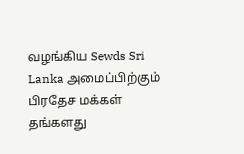வழங்கிய Sewds Sri Lanka அமைப்பிற்கும் பிரதேச மக்கள் தங்களது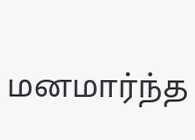மனமார்ந்த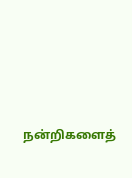நன்றிகளைத்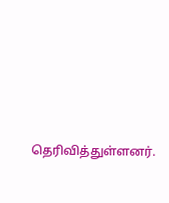தெரிவித்துள்ளனர்.